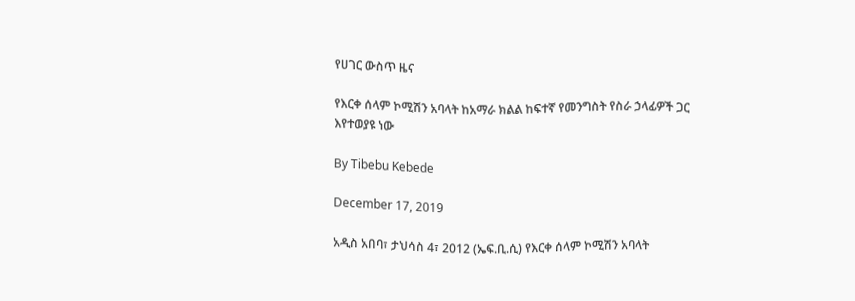የሀገር ውስጥ ዜና

የእርቀ ሰላም ኮሚሽን አባላት ከአማራ ክልል ከፍተኛ የመንግስት የስራ ኃላፊዎች ጋር እየተወያዩ ነው

By Tibebu Kebede

December 17, 2019

አዲስ አበባ፣ ታህሳስ 4፣ 2012 (ኤፍ.ቢ.ሲ) የእርቀ ሰላም ኮሚሽን አባላት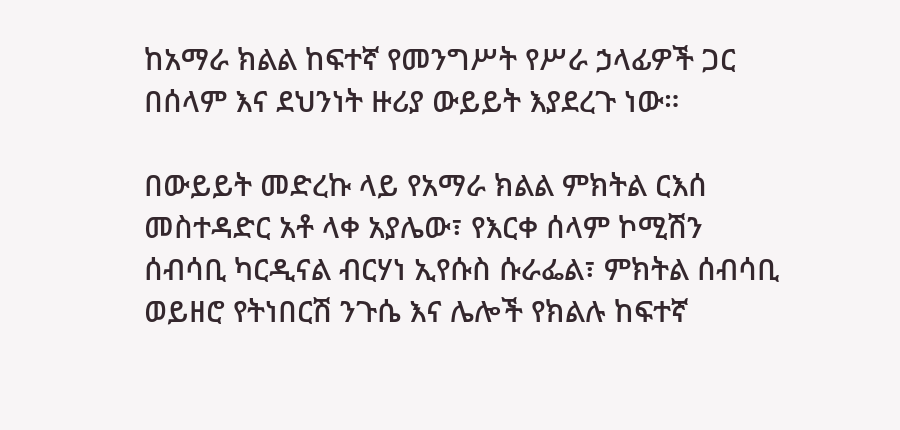ከአማራ ክልል ከፍተኛ የመንግሥት የሥራ ኃላፊዎች ጋር በሰላም እና ደህንነት ዙሪያ ውይይት እያደረጉ ነው።

በውይይት መድረኩ ላይ የአማራ ክልል ምክትል ርእሰ መስተዳድር አቶ ላቀ አያሌው፣ የእርቀ ሰላም ኮሚሽን ሰብሳቢ ካርዲናል ብርሃነ ኢየሱስ ሱራፌል፣ ምክትል ሰብሳቢ ወይዘሮ የትነበርሽ ንጉሴ እና ሌሎች የክልሉ ከፍተኛ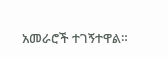አመራሮች ተገኝተዋል።